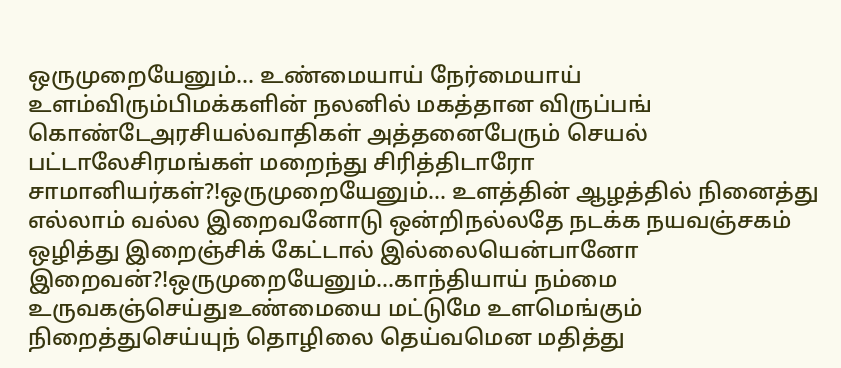ஒருமுறையேனும்... உண்மையாய் நேர்மையாய் உளம்விரும்பிமக்களின் நலனில் மகத்தான விருப்பங் கொண்டேஅரசியல்வாதிகள் அத்தனைபேரும் செயல் பட்டாலேசிரமங்கள் மறைந்து சிரித்திடாரோ சாமானியர்கள்?!ஒருமுறையேனும்... உளத்தின் ஆழத்தில் நினைத்து எல்லாம் வல்ல இறைவனோடு ஒன்றிநல்லதே நடக்க நயவஞ்சகம் ஒழித்து இறைஞ்சிக் கேட்டால் இல்லையென்பானோ இறைவன்?!ஒருமுறையேனும்...காந்தியாய் நம்மை உருவகஞ்செய்துஉண்மையை மட்டுமே உளமெங்கும் நிறைத்துசெய்யுந் தொழிலை தெய்வமென மதித்து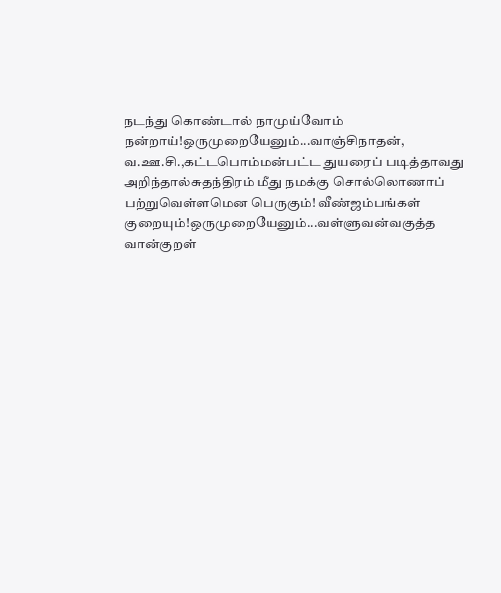நடந்து கொண்டால் நாமுய்வோம் நன்றாய்!ஒருமுறையேனும்...வாஞ்சிநாதன், வ.ஊ.சி.,கட்டபொம்மன்பட்ட துயரைப் படித்தாவது அறிந்தால்சுதந்திரம் மீது நமக்கு சொல்லொணாப் பற்றுவெள்ளமென பெருகும்! வீண்ஜம்பங்கள் குறையும்!ஒருமுறையேனும்...வள்ளுவன்வகுத்த வான்குறள்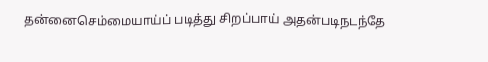தன்னைசெம்மையாய்ப் படித்து சிறப்பாய் அதன்படிநடந்தே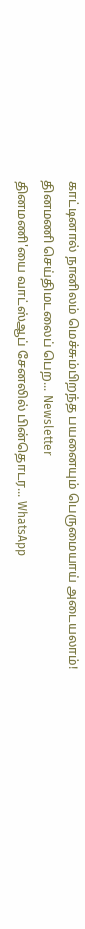காட்டினால் நானிலம் மெச்சும்பிறந்த பயனையும் பெருமையாய் அடையலாம்!
தினமணி செய்திமடலைப் பெற... Newsletter
தினமணி'யை வாட்ஸ்ஆப் சேனலில் பின்தொடர... WhatsApp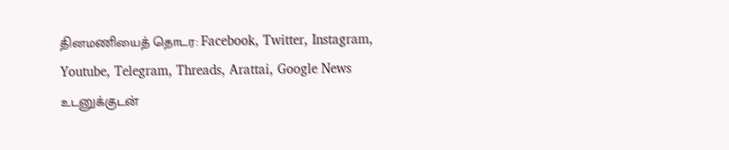தினமணியைத் தொடர: Facebook, Twitter, Instagram, Youtube, Telegram, Threads, Arattai, Google News
உடனுக்குடன்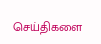செய்திகளை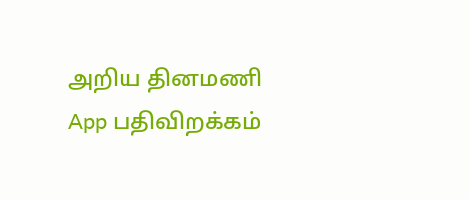அறிய தினமணி App பதிவிறக்கம்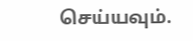செய்யவும்.